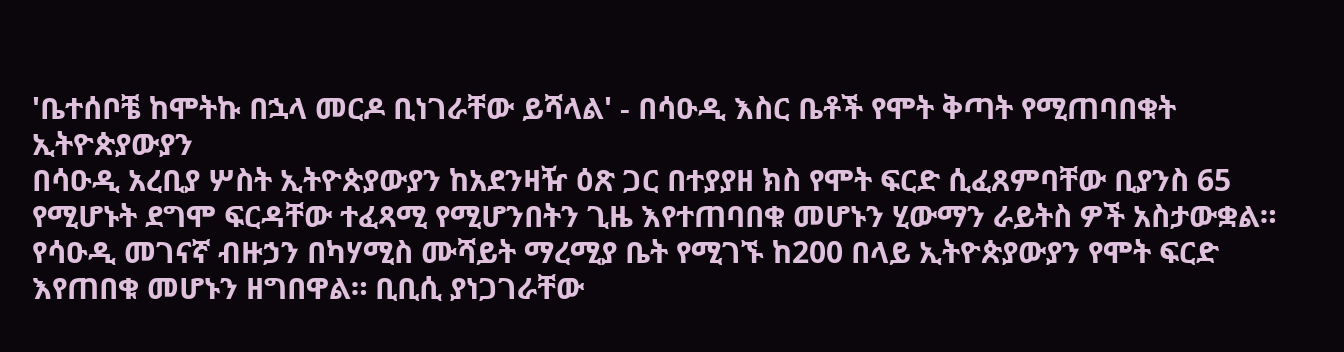'ቤተሰቦቼ ከሞትኩ በኋላ መርዶ ቢነገራቸው ይሻላል' - በሳዑዲ እስር ቤቶች የሞት ቅጣት የሚጠባበቁት ኢትዮጵያውያን
በሳዑዲ አረቢያ ሦስት ኢትዮጵያውያን ከአደንዛዥ ዕጽ ጋር በተያያዘ ክስ የሞት ፍርድ ሲፈጸምባቸው ቢያንስ 65 የሚሆኑት ደግሞ ፍርዳቸው ተፈጻሚ የሚሆንበትን ጊዜ እየተጠባበቁ መሆኑን ሂውማን ራይትስ ዎች አስታውቋል። የሳዑዲ መገናኛ ብዙኃን በካሃሚስ ሙሻይት ማረሚያ ቤት የሚገኙ ከ200 በላይ ኢትዮጵያውያን የሞት ፍርድ እየጠበቁ መሆኑን ዘግበዋል። ቢቢሲ ያነጋገራቸው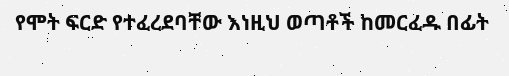የሞት ፍርድ የተፈረደባቸው እነዚህ ወጣቶች ከመርፈዱ በፊት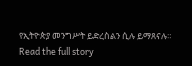የኢትዮጵያ መንግሥት ይድረስልን ሲሉ ይማጸናሉ።
Read the full story